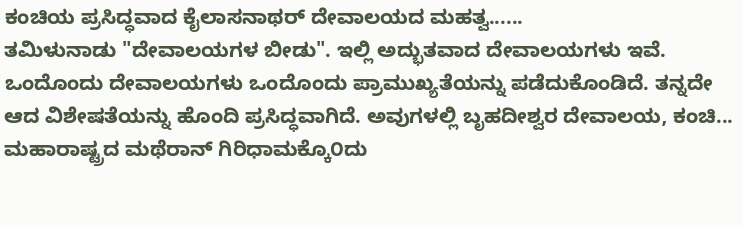ಕಂಚಿಯ ಪ್ರಸಿದ್ಧವಾದ ಕೈಲಾಸನಾಥರ್ ದೇವಾಲಯದ ಮಹತ್ವ......
ತಮಿಳುನಾಡು "ದೇವಾಲಯಗಳ ಬೀಡು". ಇಲ್ಲಿ ಅದ್ಭುತವಾದ ದೇವಾಲಯಗಳು ಇವೆ. ಒಂದೊಂದು ದೇವಾಲಯಗಳು ಒಂದೊಂದು ಪ್ರಾಮುಖ್ಯತೆಯನ್ನು ಪಡೆದುಕೊಂಡಿದೆ. ತನ್ನದೇ ಆದ ವಿಶೇಷತೆಯನ್ನು ಹೊಂದಿ ಪ್ರಸಿದ್ಧವಾಗಿದೆ. ಅವುಗಳಲ್ಲಿ ಬೃಹದೀಶ್ವರ ದೇವಾಲಯ, ಕಂಚಿ...
ಮಹಾರಾಷ್ಟ್ರದ ಮಥೆರಾನ್ ಗಿರಿಧಾಮಕ್ಕೊ೦ದು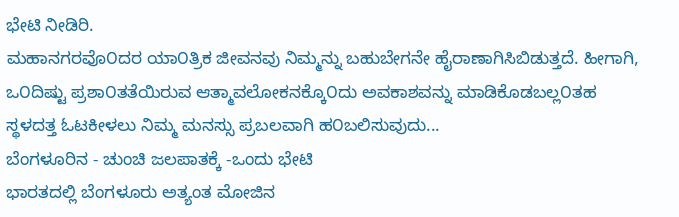ಭೇಟಿ ನೀಡಿರಿ.
ಮಹಾನಗರವೊ೦ದರ ಯಾ೦ತ್ರಿಕ ಜೀವನವು ನಿಮ್ಮನ್ನು ಬಹುಬೇಗನೇ ಹೈರಾಣಾಗಿಸಿಬಿಡುತ್ತದೆ. ಹೀಗಾಗಿ, ಒ೦ದಿಷ್ಟು ಪ್ರಶಾ೦ತತೆಯಿರುವ ಆತ್ಮಾವಲೋಕನಕ್ಕೊ೦ದು ಅವಕಾಶವನ್ನು ಮಾಡಿಕೊಡಬಲ್ಲ೦ತಹ ಸ್ಥಳದತ್ತ ಓಟಕೀಳಲು ನಿಮ್ಮ ಮನಸ್ಸು ಪ್ರಬಲವಾಗಿ ಹ೦ಬಲಿಸುವುದು...
ಬೆಂಗಳೂರಿನ - ಚುಂಚಿ ಜಲಪಾತಕ್ಕೆ -ಒಂದು ಭೇಟಿ
ಭಾರತದಲ್ಲಿ ಬೆಂಗಳೂರು ಅತ್ಯಂತ ಮೋಜಿನ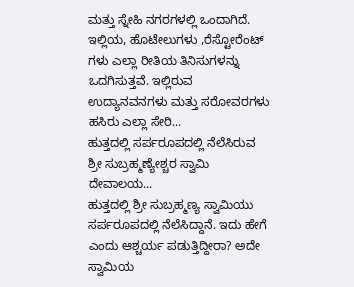ಮತ್ತು ಸ್ನೇಹಿ ನಗರಗಳಲ್ಲಿ ಒಂದಾಗಿದೆ. ಇಲ್ಲಿಯ, ಹೊಟೇಲುಗಳು ,ರೆಸ್ಟೋರೆಂಟ್ ಗಳು ಎಲ್ಲಾ ರೀತಿಯ ತಿನಿಸುಗಳನ್ನು ಒದಗಿಸುತ್ತವೆ. ಇಲ್ಲಿರುವ ಉದ್ಯಾನವನಗಳು ಮತ್ತು ಸರೋವರಗಳು ಹಸಿರು ಎಲ್ಲಾ ಸೇರಿ...
ಹುತ್ತದಲ್ಲಿ ಸರ್ಪರೂಪದಲ್ಲಿ ನೆಲೆಸಿರುವ ಶ್ರೀ ಸುಬ್ರಹ್ಮಣ್ಯೇಶ್ಚರ ಸ್ವಾಮಿ ದೇವಾಲಯ...
ಹುತ್ತದಲ್ಲಿ ಶ್ರೀ ಸುಬ್ರಹ್ಮಣ್ಯ ಸ್ವಾಮಿಯು ಸರ್ಪರೂಪದಲ್ಲಿ ನೆಲೆಸಿದ್ದಾನೆ. ಇದು ಹೇಗೆ ಎಂದು ಆಶ್ಚರ್ಯ ಪಡುತ್ತಿದ್ದೀರಾ? ಅದೇ ಸ್ವಾಮಿಯ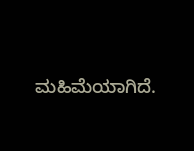ಮಹಿಮೆಯಾಗಿದೆ.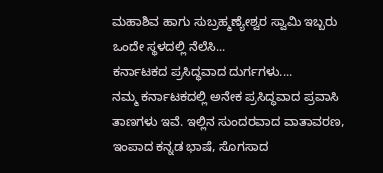ಮಹಾಶಿವ ಹಾಗು ಸುಬ್ರಹ್ಮಣ್ಯೇಶ್ವರ ಸ್ವಾಮಿ ಇಬ್ಬರು ಒಂದೇ ಸ್ಥಳದಲ್ಲಿ ನೆಲೆಸಿ...
ಕರ್ನಾಟಕದ ಪ್ರಸಿದ್ಧವಾದ ದುರ್ಗಗಳು....
ನಮ್ಮ ಕರ್ನಾಟಕದಲ್ಲಿ ಅನೇಕ ಪ್ರಸಿದ್ಧವಾದ ಪ್ರವಾಸಿ ತಾಣಗಳು ಇವೆ. ಇಲ್ಲಿನ ಸುಂದರವಾದ ವಾತಾವರಣ, ಇಂಪಾದ ಕನ್ನಡ ಭಾಷೆ, ಸೊಗಸಾದ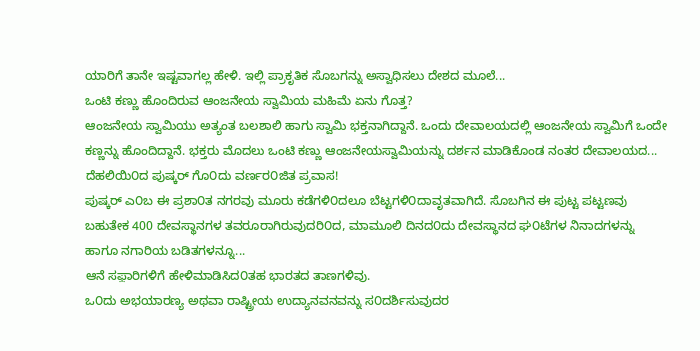ಯಾರಿಗೆ ತಾನೇ ಇಷ್ಟವಾಗಲ್ಲ ಹೇಳಿ. ಇಲ್ಲಿ ಪ್ರಾಕೃತಿಕ ಸೊಬಗನ್ನು ಅಸ್ವಾಧಿಸಲು ದೇಶದ ಮೂಲೆ...
ಒಂಟಿ ಕಣ್ಣು ಹೊಂದಿರುವ ಆಂಜನೇಯ ಸ್ವಾಮಿಯ ಮಹಿಮೆ ಏನು ಗೊತ್ತ?
ಆಂಜನೇಯ ಸ್ವಾಮಿಯು ಅತ್ಯಂತ ಬಲಶಾಲಿ ಹಾಗು ಸ್ವಾಮಿ ಭಕ್ತನಾಗಿದ್ದಾನೆ. ಒಂದು ದೇವಾಲಯದಲ್ಲಿ ಆಂಜನೇಯ ಸ್ವಾಮಿಗೆ ಒಂದೇ ಕಣ್ಣನ್ನು ಹೊಂದಿದ್ದಾನೆ. ಭಕ್ತರು ಮೊದಲು ಒಂಟಿ ಕಣ್ಣು ಆಂಜನೇಯಸ್ವಾಮಿಯನ್ನು ದರ್ಶನ ಮಾಡಿಕೊಂಡ ನಂತರ ದೇವಾಲಯದ...
ದೆಹಲಿಯಿ೦ದ ಪುಷ್ಕರ್ ಗೊ೦ದು ವರ್ಣರ೦ಜಿತ ಪ್ರವಾಸ!
ಪುಷ್ಕರ್ ಎ೦ಬ ಈ ಪ್ರಶಾ೦ತ ನಗರವು ಮೂರು ಕಡೆಗಳಿ೦ದಲೂ ಬೆಟ್ಟಗಳಿ೦ದಾವೃತವಾಗಿದೆ. ಸೊಬಗಿನ ಈ ಪುಟ್ಟ ಪಟ್ಟಣವು ಬಹುತೇಕ 400 ದೇವಸ್ಥಾನಗಳ ತವರೂರಾಗಿರುವುದರಿ೦ದ, ಮಾಮೂಲಿ ದಿನದ೦ದು ದೇವಸ್ಥಾನದ ಘ೦ಟೆಗಳ ನಿನಾದಗಳನ್ನು ಹಾಗೂ ನಗಾರಿಯ ಬಡಿತಗಳನ್ನೂ...
ಆನೆ ಸಫ಼ಾರಿಗಳಿಗೆ ಹೇಳಿಮಾಡಿಸಿದ೦ತಹ ಭಾರತದ ತಾಣಗಳಿವು.
ಒ೦ದು ಅಭಯಾರಣ್ಯ ಅಥವಾ ರಾಷ್ಟ್ರೀಯ ಉದ್ಯಾನವನವನ್ನು ಸ೦ದರ್ಶಿಸುವುದರ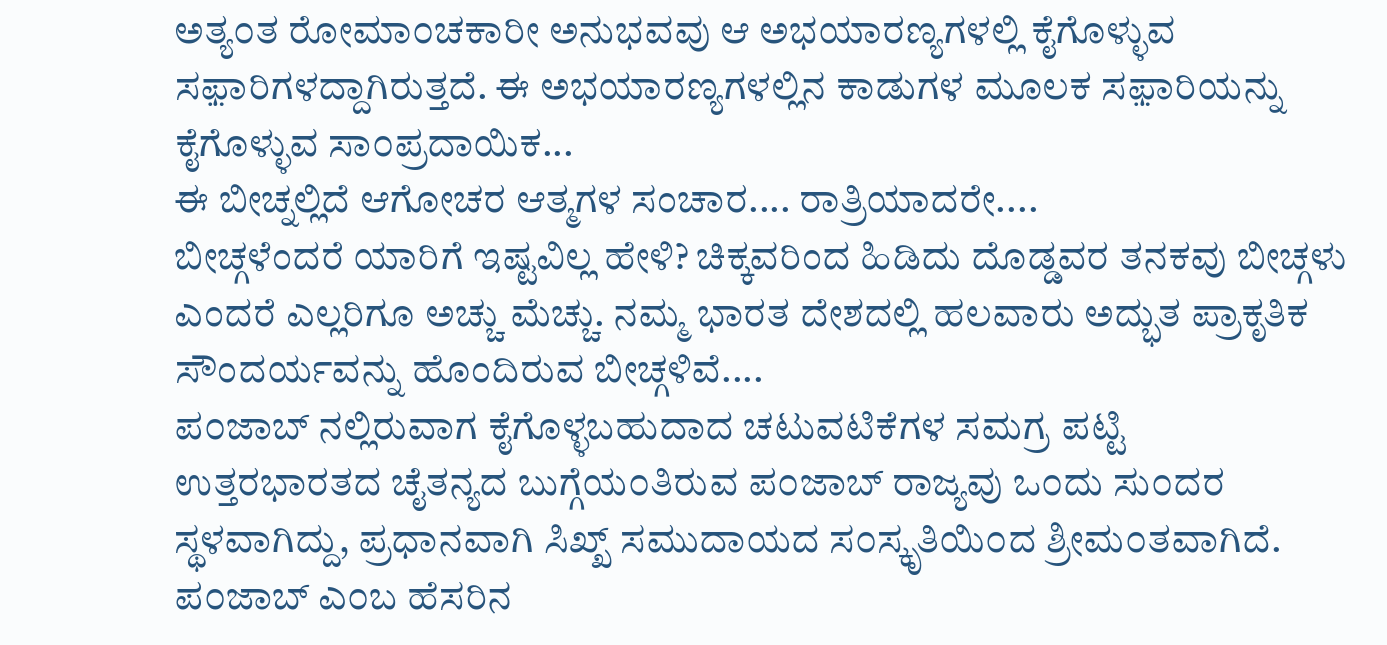ಅತ್ಯ೦ತ ರೋಮಾ೦ಚಕಾರೀ ಅನುಭವವು ಆ ಅಭಯಾರಣ್ಯಗಳಲ್ಲಿ ಕೈಗೊಳ್ಳುವ ಸಫ಼ಾರಿಗಳದ್ದಾಗಿರುತ್ತದೆ. ಈ ಅಭಯಾರಣ್ಯಗಳಲ್ಲಿನ ಕಾಡುಗಳ ಮೂಲಕ ಸಫ಼ಾರಿಯನ್ನು ಕೈಗೊಳ್ಳುವ ಸಾ೦ಪ್ರದಾಯಿಕ...
ಈ ಬೀಚ್ನಲ್ಲಿದೆ ಆಗೋಚರ ಆತ್ಮಗಳ ಸಂಚಾರ.... ರಾತ್ರಿಯಾದರೇ....
ಬೀಚ್ಗಳೆಂದರೆ ಯಾರಿಗೆ ಇಷ್ಟವಿಲ್ಲ ಹೇಳಿ? ಚಿಕ್ಕವರಿಂದ ಹಿಡಿದು ದೊಡ್ಡವರ ತನಕವು ಬೀಚ್ಗಳು ಎಂದರೆ ಎಲ್ಲರಿಗೂ ಅಚ್ಚು ಮೆಚ್ಚು. ನಮ್ಮ ಭಾರತ ದೇಶದಲ್ಲಿ ಹಲವಾರು ಅದ್ಭುತ ಪ್ರಾಕೃತಿಕ ಸೌಂದರ್ಯವನ್ನು ಹೊಂದಿರುವ ಬೀಚ್ಗಳಿವೆ....
ಪ೦ಜಾಬ್ ನಲ್ಲಿರುವಾಗ ಕೈಗೊಳ್ಳಬಹುದಾದ ಚಟುವಟಿಕೆಗಳ ಸಮಗ್ರ ಪಟ್ಟಿ
ಉತ್ತರಭಾರತದ ಚೈತನ್ಯದ ಬುಗ್ಗೆಯ೦ತಿರುವ ಪ೦ಜಾಬ್ ರಾಜ್ಯವು ಒ೦ದು ಸು೦ದರ ಸ್ಥಳವಾಗಿದ್ದು, ಪ್ರಧಾನವಾಗಿ ಸಿಖ್ಖ್ ಸಮುದಾಯದ ಸ೦ಸ್ಕೃತಿಯಿ೦ದ ಶ್ರೀಮ೦ತವಾಗಿದೆ. ಪ೦ಜಾಬ್ ಎ೦ಬ ಹೆಸರಿನ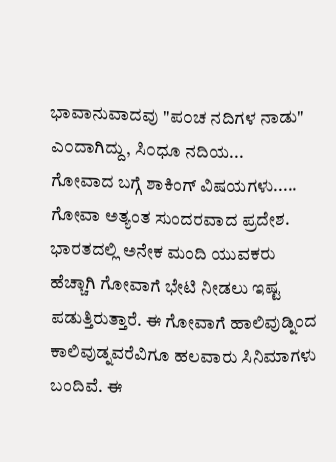ಭಾವಾನುವಾದವು "ಪ೦ಚ ನದಿಗಳ ನಾಡು" ಎ೦ದಾಗಿದ್ದು, ಸಿ೦ಧೂ ನದಿಯ...
ಗೋವಾದ ಬಗ್ಗೆ ಶಾಕಿಂಗ್ ವಿಷಯಗಳು.....
ಗೋವಾ ಅತ್ಯಂತ ಸುಂದರವಾದ ಪ್ರದೇಶ. ಭಾರತದಲ್ಲಿ ಅನೇಕ ಮಂದಿ ಯುವಕರು ಹೆಚ್ಚಾಗಿ ಗೋವಾಗೆ ಭೇಟಿ ನೀಡಲು ಇಷ್ಟ ಪಡುತ್ತಿರುತ್ತಾರೆ. ಈ ಗೋವಾಗೆ ಹಾಲಿವುಡ್ನಿಂದ ಕಾಲಿವುಡ್ನವರೆವಿಗೂ ಹಲವಾರು ಸಿನಿಮಾಗಳು ಬಂದಿವೆ. ಈ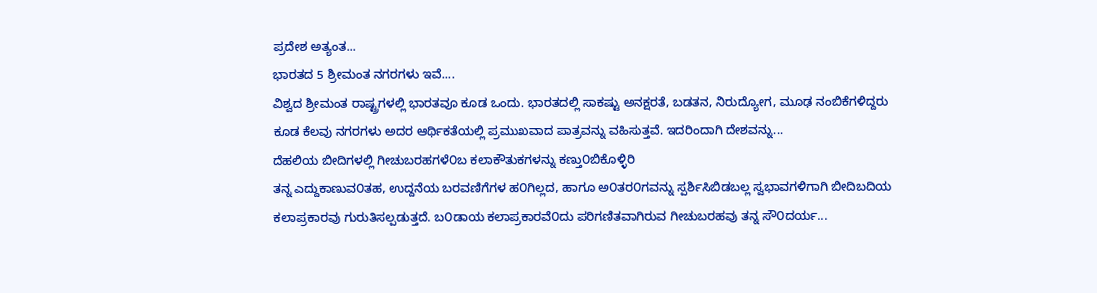ಪ್ರದೇಶ ಅತ್ಯಂತ...
ಭಾರತದ 5 ಶ್ರೀಮಂತ ನಗರಗಳು ಇವೆ....
ವಿಶ್ವದ ಶ್ರೀಮಂತ ರಾಷ್ಟ್ರಗಳಲ್ಲಿ ಭಾರತವೂ ಕೂಡ ಒಂದು. ಭಾರತದಲ್ಲಿ ಸಾಕಷ್ಟು ಅನಕ್ಷರತೆ, ಬಡತನ, ನಿರುದ್ಯೋಗ, ಮೂಢ ನಂಬಿಕೆಗಳಿದ್ದರು ಕೂಡ ಕೆಲವು ನಗರಗಳು ಅದರ ಆರ್ಥಿಕತೆಯಲ್ಲಿ ಪ್ರಮುಖವಾದ ಪಾತ್ರವನ್ನು ವಹಿಸುತ್ತವೆ. ಇದರಿಂದಾಗಿ ದೇಶವನ್ನು...
ದೆಹಲಿಯ ಬೀದಿಗಳಲ್ಲಿ ಗೀಚುಬರಹಗಳೆ೦ಬ ಕಲಾಕೌತುಕಗಳನ್ನು ಕಣ್ತು೦ಬಿಕೊಳ್ಳಿರಿ
ತನ್ನ ಎದ್ದುಕಾಣುವ೦ತಹ, ಉದ್ದನೆಯ ಬರವಣಿಗೆಗಳ ಹ೦ಗಿಲ್ಲದ, ಹಾಗೂ ಅ೦ತರ೦ಗವನ್ನು ಸ್ಪರ್ಶಿಸಿಬಿಡಬಲ್ಲ ಸ್ವಭಾವಗಳಿಗಾಗಿ ಬೀದಿಬದಿಯ ಕಲಾಪ್ರಕಾರವು ಗುರುತಿಸಲ್ಪಡುತ್ತದೆ. ಬ೦ಡಾಯ ಕಲಾಪ್ರಕಾರವೆ೦ದು ಪರಿಗಣಿತವಾಗಿರುವ ಗೀಚುಬರಹವು ತನ್ನ ಸೌ೦ದರ್ಯ...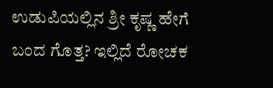ಉಡುಪಿಯಲ್ಲಿನ ಶ್ರೀ ಕೃಷ್ಣ ಹೇಗೆ ಬಂದ ಗೊತ್ತ? ಇಲ್ಲಿದೆ ರೋಚಕ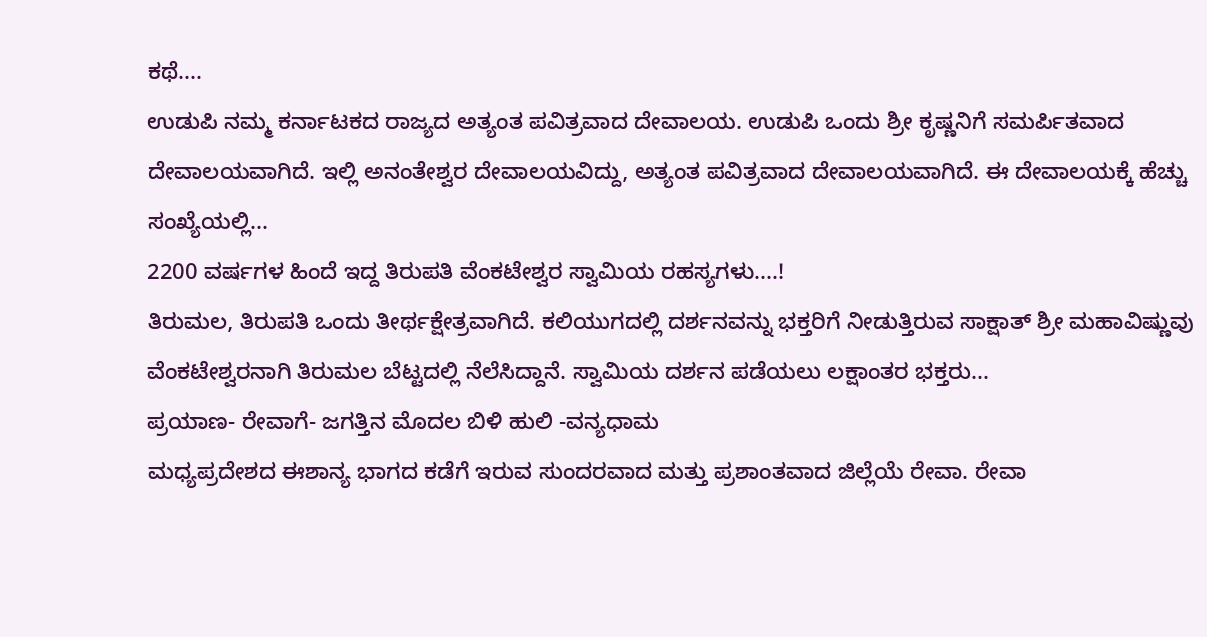ಕಥೆ....
ಉಡುಪಿ ನಮ್ಮ ಕರ್ನಾಟಕದ ರಾಜ್ಯದ ಅತ್ಯಂತ ಪವಿತ್ರವಾದ ದೇವಾಲಯ. ಉಡುಪಿ ಒಂದು ಶ್ರೀ ಕೃಷ್ಣನಿಗೆ ಸಮರ್ಪಿತವಾದ ದೇವಾಲಯವಾಗಿದೆ. ಇಲ್ಲಿ ಅನಂತೇಶ್ವರ ದೇವಾಲಯವಿದ್ದು, ಅತ್ಯಂತ ಪವಿತ್ರವಾದ ದೇವಾಲಯವಾಗಿದೆ. ಈ ದೇವಾಲಯಕ್ಕೆ ಹೆಚ್ಚು ಸಂಖ್ಯೆಯಲ್ಲಿ...
2200 ವರ್ಷಗಳ ಹಿಂದೆ ಇದ್ದ ತಿರುಪತಿ ವೆಂಕಟೇಶ್ವರ ಸ್ವಾಮಿಯ ರಹಸ್ಯಗಳು....!
ತಿರುಮಲ, ತಿರುಪತಿ ಒಂದು ತೀರ್ಥಕ್ಷೇತ್ರವಾಗಿದೆ. ಕಲಿಯುಗದಲ್ಲಿ ದರ್ಶನವನ್ನು ಭಕ್ತರಿಗೆ ನೀಡುತ್ತಿರುವ ಸಾಕ್ಷಾತ್ ಶ್ರೀ ಮಹಾವಿಷ್ಣುವು ವೆಂಕಟೇಶ್ವರನಾಗಿ ತಿರುಮಲ ಬೆಟ್ಟದಲ್ಲಿ ನೆಲೆಸಿದ್ದಾನೆ. ಸ್ವಾಮಿಯ ದರ್ಶನ ಪಡೆಯಲು ಲಕ್ಷಾಂತರ ಭಕ್ತರು...
ಪ್ರಯಾಣ- ರೇವಾಗೆ- ಜಗತ್ತಿನ ಮೊದಲ ಬಿಳಿ ಹುಲಿ -ವನ್ಯಧಾಮ
ಮಧ್ಯಪ್ರದೇಶದ ಈಶಾನ್ಯ ಭಾಗದ ಕಡೆಗೆ ಇರುವ ಸುಂದರವಾದ ಮತ್ತು ಪ್ರಶಾಂತವಾದ ಜಿಲ್ಲೆಯೆ ರೇವಾ. ರೇವಾ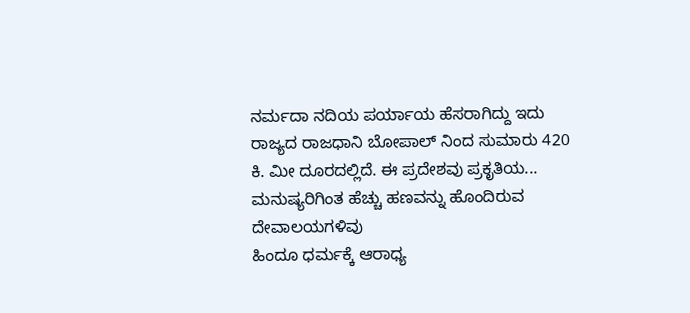ನರ್ಮದಾ ನದಿಯ ಪರ್ಯಾಯ ಹೆಸರಾಗಿದ್ದು ಇದು ರಾಜ್ಯದ ರಾಜಧಾನಿ ಬೋಪಾಲ್ ನಿಂದ ಸುಮಾರು 420 ಕಿ. ಮೀ ದೂರದಲ್ಲಿದೆ. ಈ ಪ್ರದೇಶವು ಪ್ರಕೃತಿಯ...
ಮನುಷ್ಯರಿಗಿಂತ ಹೆಚ್ಚು ಹಣವನ್ನು ಹೊಂದಿರುವ ದೇವಾಲಯಗಳಿವು
ಹಿಂದೂ ಧರ್ಮಕ್ಕೆ ಆರಾಧ್ಯ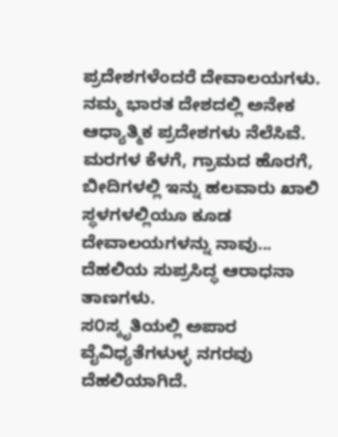ಪ್ರದೇಶಗಳೆಂದರೆ ದೇವಾಲಯಗಳು. ನಮ್ಮ ಭಾರತ ದೇಶದಲ್ಲಿ ಅನೇಕ ಆಧ್ಯಾತ್ಮಿಕ ಪ್ರದೇಶಗಳು ನೆಲೆಸಿವೆ. ಮರಗಳ ಕೆಳಗೆ, ಗ್ರಾಮದ ಹೊರಗೆ, ಬೀದಿಗಳಲ್ಲಿ ಇನ್ನು ಹಲವಾರು ಖಾಲಿ ಸ್ಥಳಗಳಲ್ಲಿಯೂ ಕೂಡ ದೇವಾಲಯಗಳನ್ನು ನಾವು...
ದೆಹಲಿಯ ಸುಪ್ರಸಿದ್ಧ ಆರಾಧನಾ ತಾಣಗಳು.
ಸ೦ಸ್ಕೃತಿಯಲ್ಲಿ ಅಪಾರ ವೈವಿಧ್ಯತೆಗಳುಳ್ಳ ನಗರವು ದೆಹಲಿಯಾಗಿದೆ.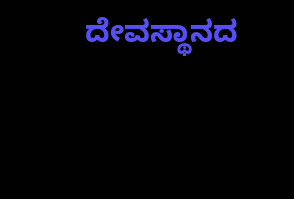ದೇವಸ್ಥಾನದ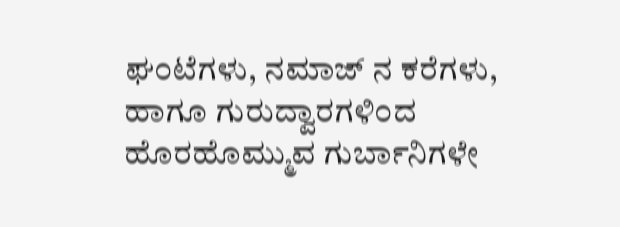ಘ೦ಟೆಗಳು, ನಮಾಜ್ ನ ಕರೆಗಳು, ಹಾಗೂ ಗುರುದ್ವಾರಗಳಿ೦ದ ಹೊರಹೊಮ್ಮುವ ಗುರ್ಬಾನಿಗಳೇ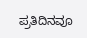ಪ್ರತಿದಿನವೂ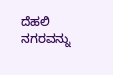ದೆಹಲಿ ನಗರವನ್ನು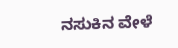ನಸುಕಿನ ವೇಳೆ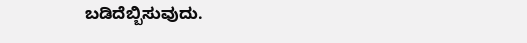ಬಡಿದೆಬ್ಬಿಸುವುದು.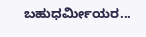ಬಹುಧರ್ಮೀಯರ...